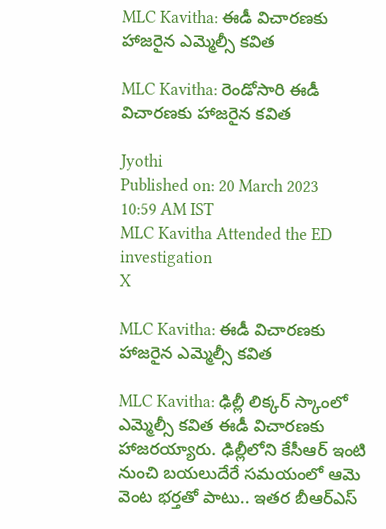MLC Kavitha: ఈడీ విచారణకు హాజరైన ఎమ్మెల్సీ కవిత

MLC Kavitha: రెండోసారి ఈడీ విచారణకు హాజరైన కవిత

Jyothi
Published on: 20 March 2023 10:59 AM IST
MLC Kavitha Attended the ED investigation
X

MLC Kavitha: ఈడీ విచారణకు హాజరైన ఎమ్మెల్సీ కవిత

MLC Kavitha: ఢిల్లీ లిక్కర్ స్కాంలో ఎమ్మెల్సీ కవిత ఈడీ విచారణకు హాజరయ్యారు. ఢిల్లీలోని కేసీఆర్ ఇంటి నుంచి బయలుదేరే సమయంలో ఆమె వెంట భర్తతో పాటు.. ఇతర బీఆర్ఎస్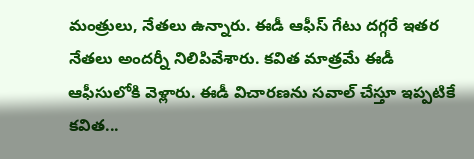మంత్రులు, నేతలు ఉన్నారు. ఈడీ ఆఫీస్ గేటు దగ్గరే ఇతర నేతలు అందర్నీ నిలిపివేశారు. కవిత మాత్రమే ఈడీ ఆఫీసులోకి వెళ్లారు. ఈడీ విచారణను సవాల్ చేస్తూ ఇప్పటికే కవిత...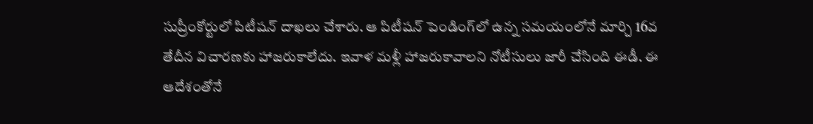సుప్రీంకోర్టులో పిటీషన్ దాఖలు చేశారు. ఆ పిటీషన్ పెండింగ్‌లో ఉన్న సమయంలోనే మార్చి 16వ తేదీన విచారణకు హాజరుకాలేదు. ఇవాళ మళ్లీ హాజరుకావాలని నోటీసులు జారీ చేసింది ఈడీ. ఈ ఆదేశంతోనే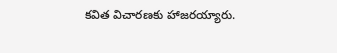కవిత విచారణకు హాజరయ్యారు.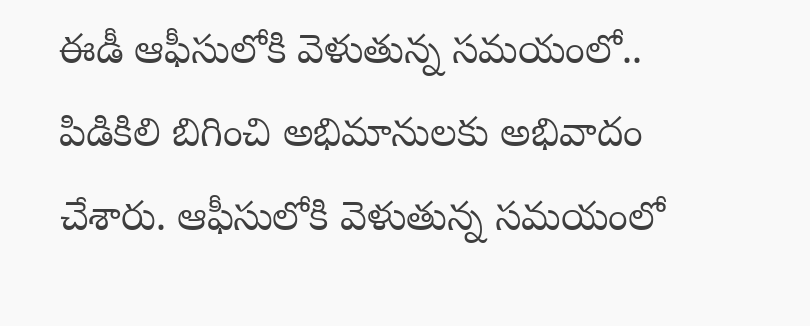ఈడీ ఆఫీసులోకి వెళుతున్న సమయంలో.. పిడికిలి బిగించి అభిమానులకు అభివాదం చేశారు. ఆఫీసులోకి వెళుతున్న సమయంలో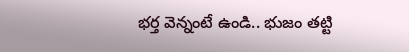భర్త వెన్నంటే ఉండి.. భుజం తట్టి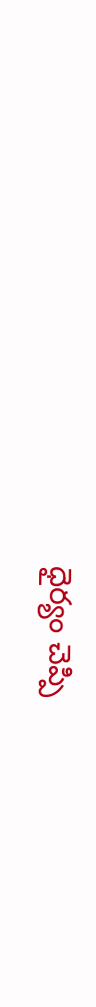ధైర్యం చెప్పి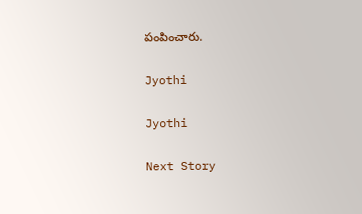పంపించారు.

Jyothi

Jyothi

Next Story